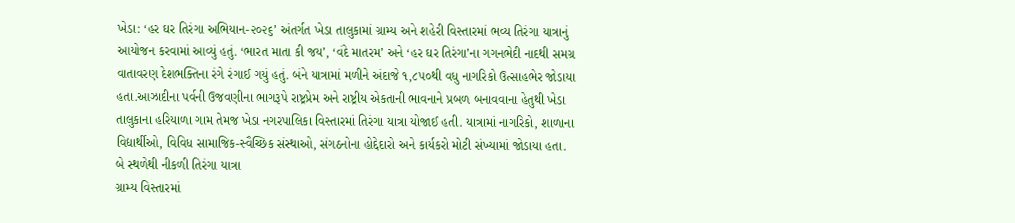ખેડા: ‘હર ઘર તિરંગા અભિયાન-૨૦૨૬’ અંતર્ગત ખેડા તાલુકામાં ગ્રામ્ય અને શહેરી વિસ્તારમાં ભવ્ય તિરંગા યાત્રાનું આયોજન કરવામાં આવ્યું હતું. ‘ભારત માતા કી જય’, ‘વંદે માતરમ’ અને ‘હર ઘર તિરંગા’ના ગગનભેદી નાદથી સમગ્ર વાતાવરણ દેશભક્તિના રંગે રંગાઈ ગયું હતું. બંને યાત્રામાં મળીને અંદાજે ૧,૮૫૦થી વધુ નાગરિકો ઉત્સાહભેર જોડાયા હતા.આઝાદીના પર્વની ઉજવણીના ભાગરૂપે રાષ્ટ્રપ્રેમ અને રાષ્ટ્રીય એકતાની ભાવનાને પ્રબળ બનાવવાના હેતુથી ખેડા તાલુકાના હરિયાળા ગામ તેમજ ખેડા નગરપાલિકા વિસ્તારમાં તિરંગા યાત્રા યોજાઈ હતી. યાત્રામાં નાગરિકો, શાળાના વિદ્યાર્થીઓ, વિવિધ સામાજિક-સ્વૈચ્છિક સંસ્થાઓ, સંગઠનોના હોદ્દેદારો અને કાર્યકરો મોટી સંખ્યામાં જોડાયા હતા.
બે સ્થળેથી નીકળી તિરંગા યાત્રા
ગ્રામ્ય વિસ્તારમાં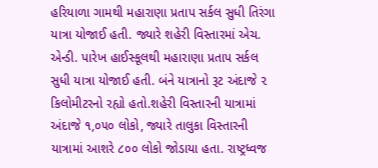હરિયાળા ગામથી મહારાણા પ્રતાપ સર્કલ સુધી તિરંગા યાત્રા યોજાઈ હતી. જ્યારે શહેરી વિસ્તારમાં એચ. એન્ડી. પારેખ હાઈસ્કૂલથી મહારાણા પ્રતાપ સર્કલ સુધી યાત્રા યોજાઈ હતી. બંને યાત્રાનો રૂટ અંદાજે ૨ કિલોમીટરનો રહ્યો હતો.શહેરી વિસ્તારની યાત્રામાં અંદાજે ૧,૦૫૦ લોકો, જ્યારે તાલુકા વિસ્તારની યાત્રામાં આશરે ૮૦૦ લોકો જોડાયા હતા. રાષ્ટ્રધ્વજ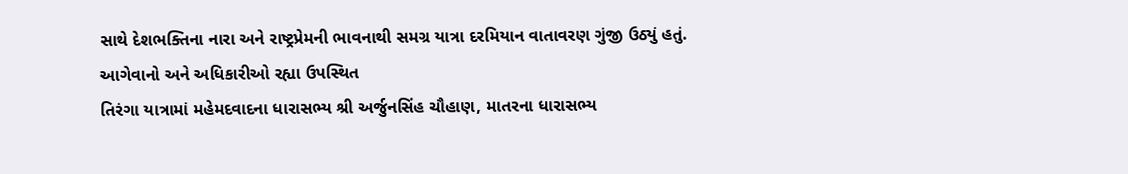સાથે દેશભક્તિના નારા અને રાષ્ટ્રપ્રેમની ભાવનાથી સમગ્ર યાત્રા દરમિયાન વાતાવરણ ગુંજી ઉઠ્યું હતું.
આગેવાનો અને અધિકારીઓ રહ્યા ઉપસ્થિત
તિરંગા યાત્રામાં મહેમદવાદના ધારાસભ્ય શ્રી અર્જુનસિંહ ચૌહાણ, માતરના ધારાસભ્ય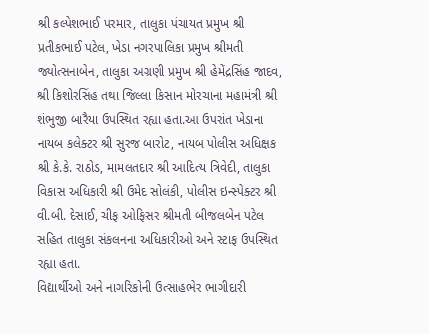શ્રી કલ્પેશભાઈ પરમાર, તાલુકા પંચાયત પ્રમુખ શ્રી પ્રતીકભાઈ પટેલ, ખેડા નગરપાલિકા પ્રમુખ શ્રીમતી જ્યોત્સનાબેન, તાલુકા અગ્રણી પ્રમુખ શ્રી હેમેંદ્રસિંહ જાદવ, શ્રી કિશોરસિંહ તથા જિલ્લા કિસાન મોરચાના મહામંત્રી શ્રી શંભુજી બારૈયા ઉપસ્થિત રહ્યા હતા.આ ઉપરાંત ખેડાના નાયબ કલેક્ટર શ્રી સુરજ બારોટ, નાયબ પોલીસ અધિક્ષક શ્રી કે.કે. રાઠોડ, મામલતદાર શ્રી આદિત્ય ત્રિવેદી, તાલુકા વિકાસ અધિકારી શ્રી ઉમેદ સોલંકી, પોલીસ ઇન્સ્પેક્ટર શ્રી વી.બી. દેસાઈ, ચીફ ઓફિસર શ્રીમતી બીજલબેન પટેલ સહિત તાલુકા સંકલનના અધિકારીઓ અને સ્ટાફ ઉપસ્થિત રહ્યા હતા.
વિદ્યાર્થીઓ અને નાગરિકોની ઉત્સાહભેર ભાગીદારી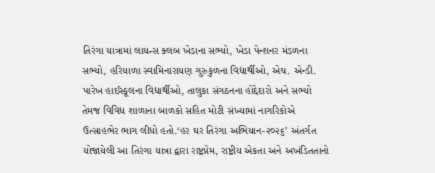તિરંગા યાત્રામાં લાયન્સ ક્લબ ખેડાના સભ્યો, ખેડા પેન્શનર મંડળના સભ્યો, હરિયાળા સ્વામિનારાયણ ગુરુકુળના વિદ્યાર્થીઓ, એચ. એન્ડી. પારેખ હાઈસ્કૂલના વિદ્યાર્થીઓ, તાલુકા સંગઠનના હોદ્દેદારો અને સભ્યો તેમજ વિવિધ શાળાના બાળકો સહિત મોટી સંખ્યામાં નાગરિકોએ ઉત્સાહભેર ભાગ લીધો હતો.‘હર ઘર તિરંગા અભિયાન-૨૦૨૬’ અંતર્ગત યોજાયેલી આ તિરંગા યાત્રા દ્વારા રાષ્ટ્રપ્રેમ, રાષ્ટ્રીય એકતા અને અખંડિતતાનો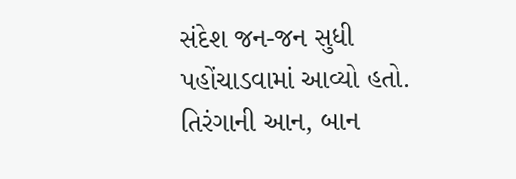સંદેશ જન-જન સુધી પહોંચાડવામાં આવ્યો હતો. તિરંગાની આન, બાન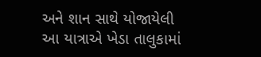અને શાન સાથે યોજાયેલી આ યાત્રાએ ખેડા તાલુકામાં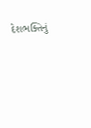દેશભક્તિનું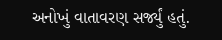અનોખું વાતાવરણ સર્જ્યું હતું.